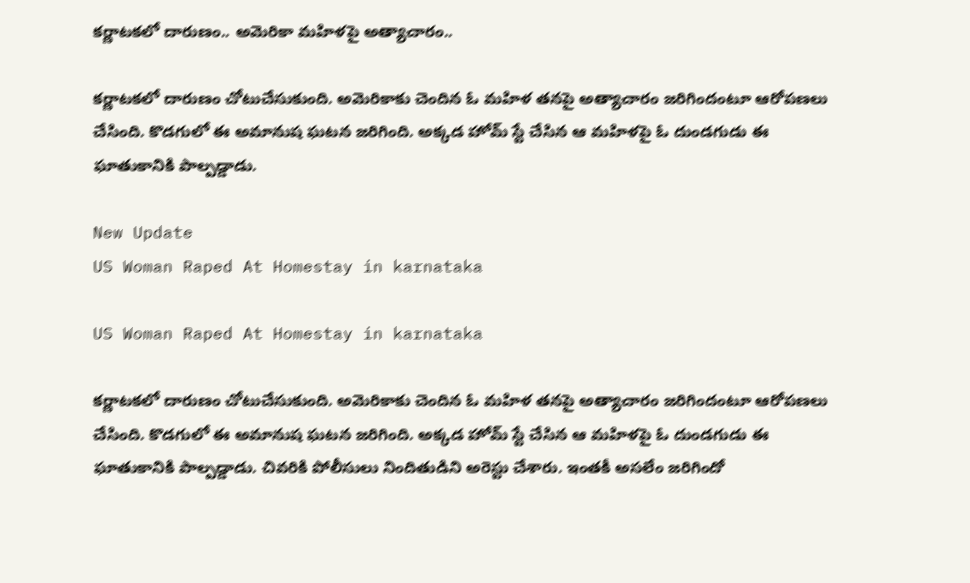కర్ణాటకలో దారుణం.. అమెరికా మహిళపై అత్యాచారం..

కర్ణాటకలో దారుణం చోటుచేసుకుంది. అమెరికాకు చెందిన ఓ మహిళ తనపై అత్యాచారం జరిగిందంటూ ఆరోపణలు చేసింది. కొడగులో ఈ అమానుష ఘటన జరిగింది. అక్కడ హోమ్‌ స్టే చేసిన ఆ మహిళపై ఓ దుండగుడు ఈ ఘాతుకానికి పాల్పడ్డాడు.

New Update
US Woman Raped At Homestay in karnataka

US Woman Raped At Homestay in karnataka

కర్ణాటకలో దారుణం చోటుచేసుకుంది. అమెరికాకు చెందిన ఓ మహిళ తనపై అత్యాచారం జరిగిందంటూ ఆరోపణలు చేసింది. కొడగులో ఈ అమానుష ఘటన జరిగింది. అక్కడ హోమ్‌ స్టే చేసిన ఆ మహిళపై ఓ దుండగుడు ఈ ఘాతుకానికి పాల్పడ్డాడు. చివరికి పోలీసులు నిందితుడిని అరెస్టు చేశారు. ఇంతకీ అసలేం జరిగిందో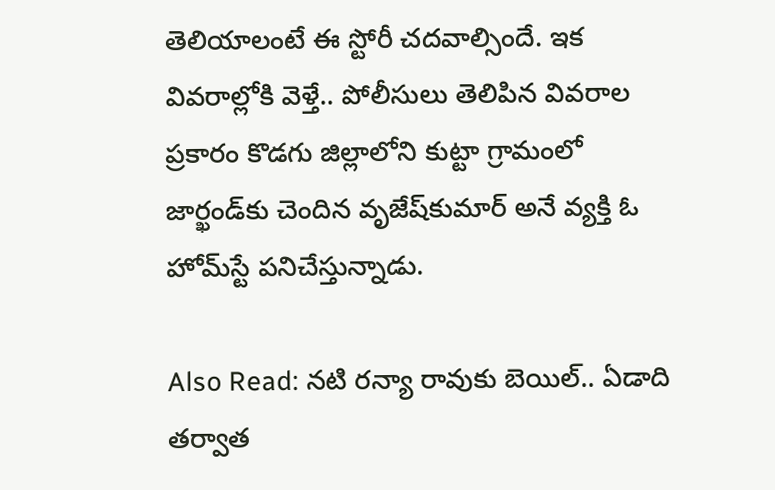తెలియాలంటే ఈ స్టోరీ చదవాల్సిందే. ఇక వివరాల్లోకి వెళ్తే.. పోలీసులు తెలిపిన వివరాల ప్రకారం కొడగు జిల్లాలోని కుట్టా గ్రామంలో జార్ఖండ్‌కు చెందిన వృజేష్‌కుమార్‌ అనే వ్యక్తి ఓ హోమ్‌స్టే పనిచేస్తున్నాడు.

Also Read: నటి రన్యా రావుకు బెయిల్‌.. ఏడాది తర్వాత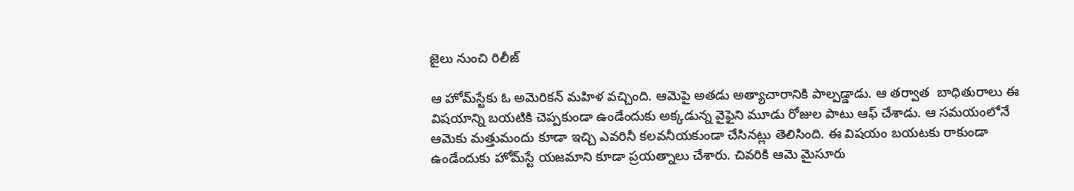జైలు నుంచి రిలీజ్

ఆ హోమ్‌స్టేకు ఓ అమెరికన్ మహిళ వచ్చింది. ఆమెపై అతడు అత్యాచారానికి పాల్పడ్డాడు. ఆ తర్వాత  బాధితురాలు ఈ విషయాన్ని బయటికి చెప్పకుండా ఉండేందుకు అక్కడున్న వైఫైని మూడు రోజుల పాటు ఆఫ్ చేశాడు. ఆ సమయంలోనే ఆమెకు మత్తుమందు కూడా ఇచ్చి ఎవరినీ కలవనీయకుండా చేసినట్లు తెలిసింది. ఈ విషయం బయటకు రాకుండా ఉండేందుకు హోమ్‌స్టే యజమాని కూడా ప్రయత్నాలు చేశారు. చివరికి ఆమె మైసూరు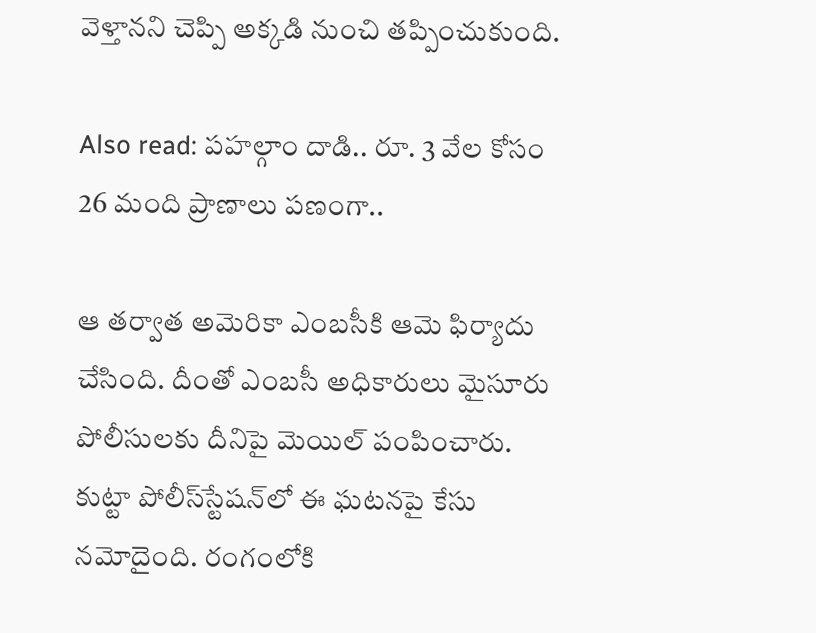వెళ్తానని చెప్పి అక్కడి నుంచి తప్పించుకుంది.

Also read: పహల్గాం దాడి.. రూ. 3 వేల కోసం 26 మంది ప్రాణాలు పణంగా..

ఆ తర్వాత అమెరికా ఎంబసీకి ఆమె ఫిర్యాదు చేసింది. దీంతో ఎంబసీ అధికారులు మైసూరు పోలీసులకు దీనిపై మెయిల్‌ పంపించారు. కుట్టా పోలీస్‌స్టేషన్‌లో ఈ ఘటనపై కేసు నమోదైంది. రంగంలోకి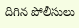దిగిన పోలీసులు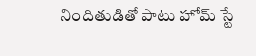నిందితుడితో పాటు హోమ్‌ స్టే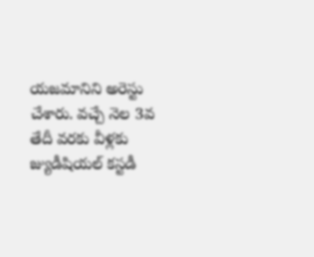యజమానిని అరెస్టు చేశారు. వచ్చే నెల 3వ తేదీ వరకు వీళ్లకు జ్యుడీషియల్ కస్టడీ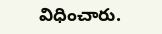విధించారు.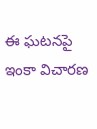ఈ ఘటనపై ఇంకా విచారణ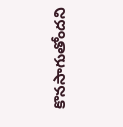కొనసాగుతోందని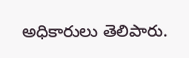అధికారులు తెలిపారు.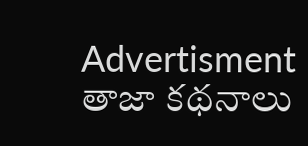Advertisment
తాజా కథనాలు